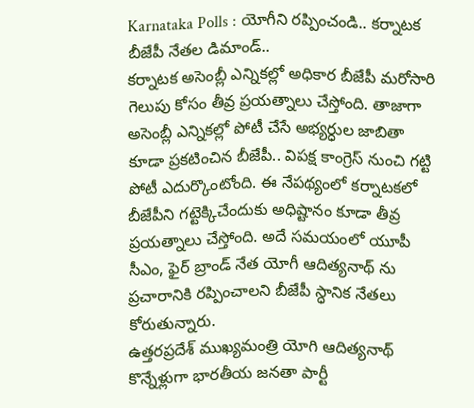Karnataka Polls : యోగీని రప్పించండి.. కర్నాటక బీజేపీ నేతల డిమాండ్..
కర్నాటక అసెంబ్లీ ఎన్నికల్లో అధికార బీజేపీ మరోసారి గెలుపు కోసం తీవ్ర ప్రయత్నాలు చేస్తోంది. తాజాగా అసెంబ్లీ ఎన్నికల్లో పోటీ చేసే అభ్యర్ధుల జాబితా కూడా ప్రకటించిన బీజేపీ.. విపక్ష కాంగ్రెస్ నుంచి గట్టి పోటీ ఎదుర్కొంటోంది. ఈ నేపథ్యంలో కర్నాటకలో బీజేపీని గట్టెక్కిచేందుకు అధిష్టానం కూడా తీవ్ర ప్రయత్నాలు చేస్తోంది. అదే సమయంలో యూపీ సీఎం, ఫైర్ బ్రాండ్ నేత యోగీ ఆదిత్యనాథ్ ను ప్రచారానికి రప్పించాలని బీజేపీ స్ధానిక నేతలు కోరుతున్నారు.
ఉత్తరప్రదేశ్ ముఖ్యమంత్రి యోగి ఆదిత్యనాథ్ కొన్నేళ్లుగా భారతీయ జనతా పార్టీ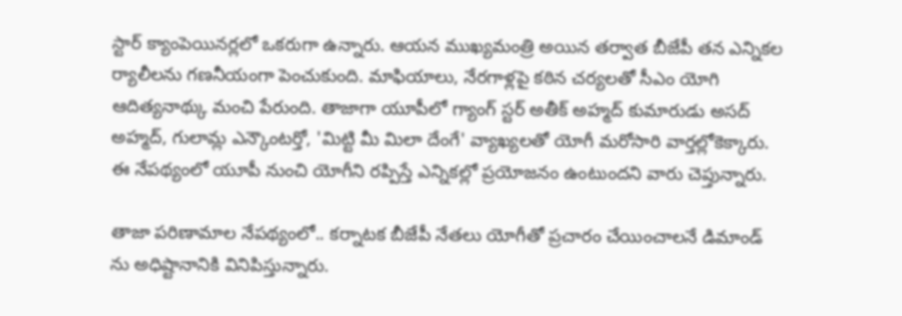స్టార్ క్యాంపెయినర్లలో ఒకరుగా ఉన్నారు. ఆయన ముఖ్యమంత్రి అయిన తర్వాత బీజేపీ తన ఎన్నికల ర్యాలీలను గణనీయంగా పెంచుకుంది. మాఫియాలు, నేరగాళ్లపై కఠిన చర్యలతో సీఎం యోగి ఆదిత్యనాథ్కు మంచి పేరుంది. తాజాగా యూపీలో గ్యాంగ్ స్టర్ అతీక్ అహ్మద్ కుమారుడు అసద్ అహ్మద్, గులామ్ల ఎన్కౌంటర్తో, 'మిట్టి మీ మిలా దేంగే' వ్యాఖ్యలతో యోగీ మరోసారి వార్తల్లోకెక్కారు. ఈ నేపథ్యంలో యూపీ నుంచి యోగీని రప్పిస్తే ఎన్నికల్లో ప్రయోజనం ఉంటుందని వారు చెప్తున్నారు.

తాజా పరిణామాల నేపథ్యంలో.. కర్నాటక బీజేపీ నేతలు యోగీతో ప్రచారం చేయించాలనే డిమాండ్ ను అధిష్టానానికి వినిపిస్తున్నారు.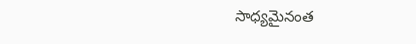సాధ్యమైనంత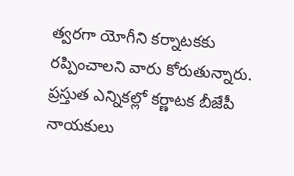త్వరగా యోగీని కర్నాటకకు రప్పించాలని వారు కోరుతున్నారు. ప్రస్తుత ఎన్నికల్లో కర్ణాటక బీజేపీ నాయకులు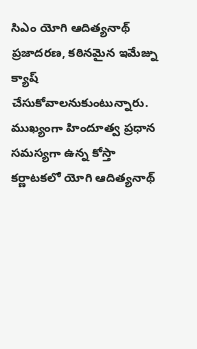సిఎం యోగి ఆదిత్యనాథ్ ప్రజాదరణ, కఠినమైన ఇమేజ్ను క్యాష్ చేసుకోవాలనుకుంటున్నారు. ముఖ్యంగా హిందూత్వ ప్రధాన సమస్యగా ఉన్న కోస్తా కర్ణాటకలో యోగి ఆదిత్యనాథ్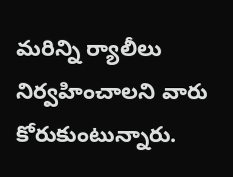మరిన్ని ర్యాలీలు నిర్వహించాలని వారు కోరుకుంటున్నారు.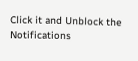Click it and Unblock the Notifications